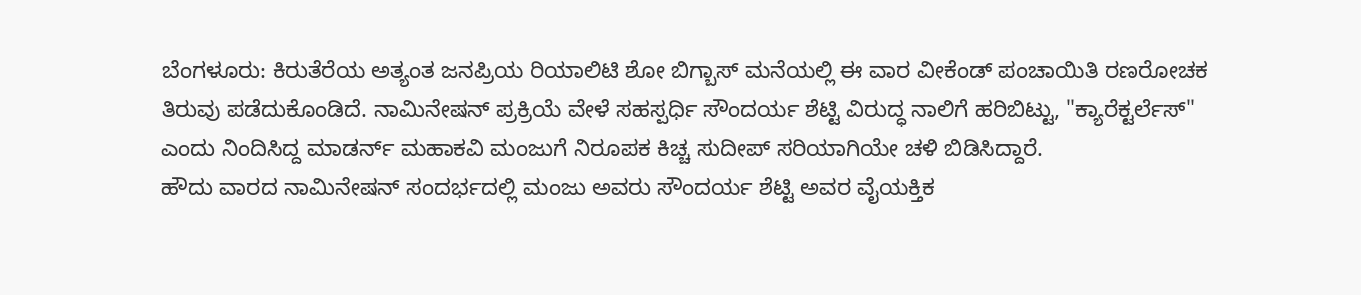ಬೆಂಗಳೂರು: ಕಿರುತೆರೆಯ ಅತ್ಯಂತ ಜನಪ್ರಿಯ ರಿಯಾಲಿಟಿ ಶೋ ಬಿಗ್ಬಾಸ್ ಮನೆಯಲ್ಲಿ ಈ ವಾರ ವೀಕೆಂಡ್ ಪಂಚಾಯಿತಿ ರಣರೋಚಕ ತಿರುವು ಪಡೆದುಕೊಂಡಿದೆ. ನಾಮಿನೇಷನ್ ಪ್ರಕ್ರಿಯೆ ವೇಳೆ ಸಹಸ್ಪರ್ಧಿ ಸೌಂದರ್ಯ ಶೆಟ್ಟಿ ವಿರುದ್ಧ ನಾಲಿಗೆ ಹರಿಬಿಟ್ಟು, "ಕ್ಯಾರೆಕ್ಟರ್ಲೆಸ್" ಎಂದು ನಿಂದಿಸಿದ್ದ ಮಾಡರ್ನ್ ಮಹಾಕವಿ ಮಂಜುಗೆ ನಿರೂಪಕ ಕಿಚ್ಚ ಸುದೀಪ್ ಸರಿಯಾಗಿಯೇ ಚಳಿ ಬಿಡಿಸಿದ್ದಾರೆ.
ಹೌದು ವಾರದ ನಾಮಿನೇಷನ್ ಸಂದರ್ಭದಲ್ಲಿ ಮಂಜು ಅವರು ಸೌಂದರ್ಯ ಶೆಟ್ಟಿ ಅವರ ವೈಯಕ್ತಿಕ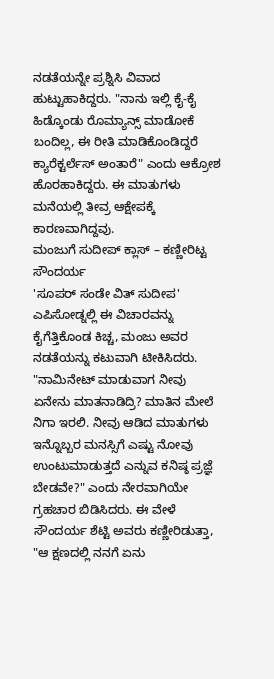ನಡತೆಯನ್ನೇ ಪ್ರಶ್ನಿಸಿ ವಿವಾದ ಹುಟ್ಟುಹಾಕಿದ್ದರು. "ನಾನು ಇಲ್ಲಿ ಕೈ-ಕೈ ಹಿಡ್ಕೊಂಡು ರೊಮ್ಯಾನ್ಸ್ ಮಾಡೋಕೆ ಬಂದಿಲ್ಲ, ಈ ರೀತಿ ಮಾಡಿಕೊಂಡಿದ್ದರೆ ಕ್ಯಾರೆಕ್ಟರ್ಲೆಸ್ ಅಂತಾರೆ" ಎಂದು ಆಕ್ರೋಶ ಹೊರಹಾಕಿದ್ದರು. ಈ ಮಾತುಗಳು ಮನೆಯಲ್ಲಿ ತೀವ್ರ ಆಕ್ಷೇಪಕ್ಕೆ ಕಾರಣವಾಗಿದ್ದವು.
ಮಂಜುಗೆ ಸುದೀಪ್ ಕ್ಲಾಸ್ – ಕಣ್ಣೀರಿಟ್ಟ ಸೌಂದರ್ಯ
'ಸೂಪರ್ ಸಂಡೇ ವಿತ್ ಸುದೀಪ' ಎಪಿಸೋಡ್ನಲ್ಲಿ ಈ ವಿಚಾರವನ್ನು ಕೈಗೆತ್ತಿಕೊಂಡ ಕಿಚ್ಚ, ಮಂಜು ಅವರ ನಡತೆಯನ್ನು ಕಟುವಾಗಿ ಟೀಕಿಸಿದರು. "ನಾಮಿನೇಟ್ ಮಾಡುವಾಗ ನೀವು ಏನೇನು ಮಾತನಾಡಿದ್ರಿ? ಮಾತಿನ ಮೇಲೆ ನಿಗಾ ಇರಲಿ. ನೀವು ಆಡಿದ ಮಾತುಗಳು ಇನ್ನೊಬ್ಬರ ಮನಸ್ಸಿಗೆ ಎಷ್ಟು ನೋವು ಉಂಟುಮಾಡುತ್ತದೆ ಎನ್ನುವ ಕನಿಷ್ಠ ಪ್ರಜ್ಞೆ ಬೇಡವೇ?" ಎಂದು ನೇರವಾಗಿಯೇ ಗ್ರಹಚಾರ ಬಿಡಿಸಿದರು. ಈ ವೇಳೆ ಸೌಂದರ್ಯ ಶೆಟ್ಟಿ ಅವರು ಕಣ್ಣೀರಿಡುತ್ತಾ, "ಆ ಕ್ಷಣದಲ್ಲಿ ನನಗೆ ಏನು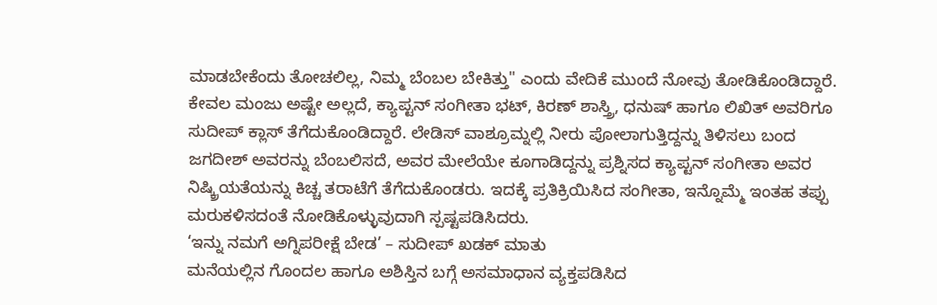ಮಾಡಬೇಕೆಂದು ತೋಚಲಿಲ್ಲ, ನಿಮ್ಮ ಬೆಂಬಲ ಬೇಕಿತ್ತು" ಎಂದು ವೇದಿಕೆ ಮುಂದೆ ನೋವು ತೋಡಿಕೊಂಡಿದ್ದಾರೆ.
ಕೇವಲ ಮಂಜು ಅಷ್ಟೇ ಅಲ್ಲದೆ, ಕ್ಯಾಪ್ಟನ್ ಸಂಗೀತಾ ಭಟ್, ಕಿರಣ್ ಶಾಸ್ತ್ರಿ, ಧನುಷ್ ಹಾಗೂ ಲಿಖಿತ್ ಅವರಿಗೂ ಸುದೀಪ್ ಕ್ಲಾಸ್ ತೆಗೆದುಕೊಂಡಿದ್ದಾರೆ. ಲೇಡಿಸ್ ವಾಶ್ರೂಮ್ನಲ್ಲಿ ನೀರು ಪೋಲಾಗುತ್ತಿದ್ದನ್ನು ತಿಳಿಸಲು ಬಂದ ಜಗದೀಶ್ ಅವರನ್ನು ಬೆಂಬಲಿಸದೆ, ಅವರ ಮೇಲೆಯೇ ಕೂಗಾಡಿದ್ದನ್ನು ಪ್ರಶ್ನಿಸದ ಕ್ಯಾಪ್ಟನ್ ಸಂಗೀತಾ ಅವರ ನಿಷ್ಕ್ರಿಯತೆಯನ್ನು ಕಿಚ್ಚ ತರಾಟೆಗೆ ತೆಗೆದುಕೊಂಡರು. ಇದಕ್ಕೆ ಪ್ರತಿಕ್ರಿಯಿಸಿದ ಸಂಗೀತಾ, ಇನ್ನೊಮ್ಮೆ ಇಂತಹ ತಪ್ಪು ಮರುಕಳಿಸದಂತೆ ನೋಡಿಕೊಳ್ಳುವುದಾಗಿ ಸ್ಪಷ್ಟಪಡಿಸಿದರು.
‘ಇನ್ನು ನಮಗೆ ಅಗ್ನಿಪರೀಕ್ಷೆ ಬೇಡ’ – ಸುದೀಪ್ ಖಡಕ್ ಮಾತು
ಮನೆಯಲ್ಲಿನ ಗೊಂದಲ ಹಾಗೂ ಅಶಿಸ್ತಿನ ಬಗ್ಗೆ ಅಸಮಾಧಾನ ವ್ಯಕ್ತಪಡಿಸಿದ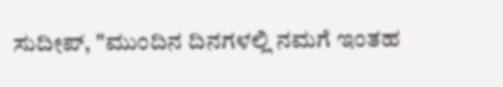ಸುದೀಪ್, "ಮುಂದಿನ ದಿನಗಳಲ್ಲಿ ನಮಗೆ ಇಂತಹ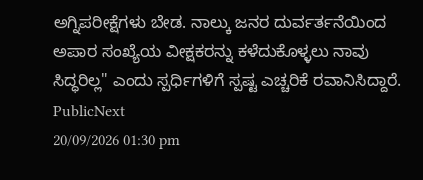ಅಗ್ನಿಪರೀಕ್ಷೆಗಳು ಬೇಡ. ನಾಲ್ಕು ಜನರ ದುರ್ವರ್ತನೆಯಿಂದ ಅಪಾರ ಸಂಖ್ಯೆಯ ವೀಕ್ಷಕರನ್ನು ಕಳೆದುಕೊಳ್ಳಲು ನಾವು ಸಿದ್ಧರಿಲ್ಲ" ಎಂದು ಸ್ಪರ್ಧಿಗಳಿಗೆ ಸ್ಪಷ್ಟ ಎಚ್ಚರಿಕೆ ರವಾನಿಸಿದ್ದಾರೆ.
PublicNext
20/09/2026 01:30 pm